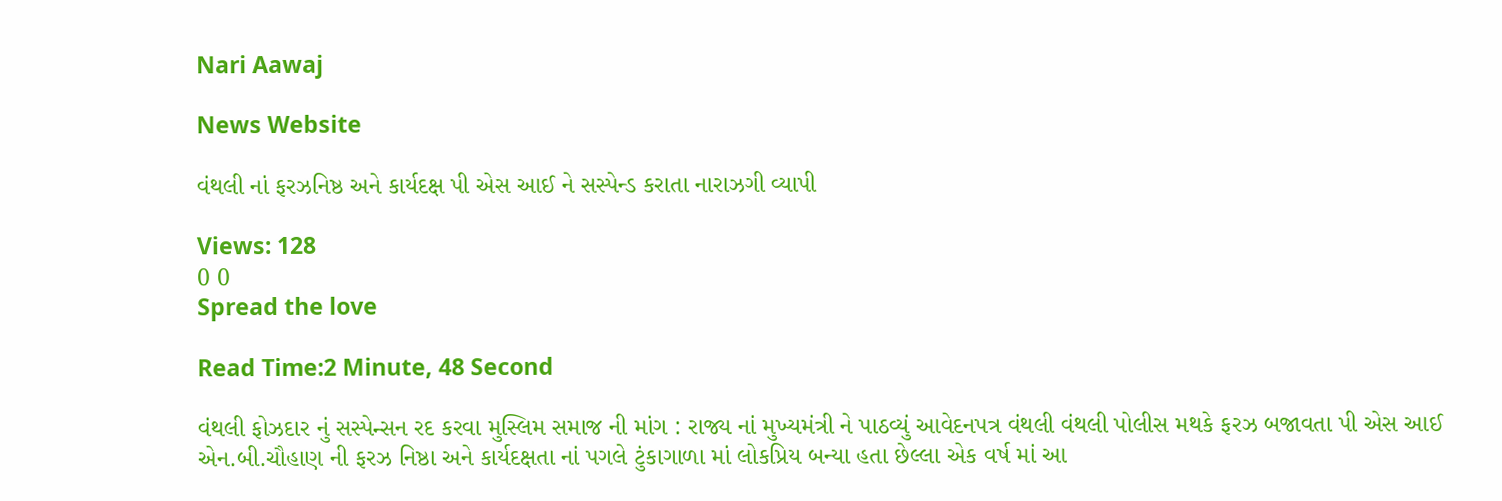Nari Aawaj

News Website

વંથલી નાં ફરઝનિષ્ઠ અને કાર્યદક્ષ પી એસ આઈ ને સસ્પેન્ડ કરાતા નારાઝગી વ્યાપી

Views: 128
0 0
Spread the love

Read Time:2 Minute, 48 Second

વંથલી ફોઝદાર નું સસ્પેન્સન રદ કરવા મુસ્લિમ સમાજ ની માંગ : રાજ્ય નાં મુખ્યમંત્રી ને પાઠવ્યું આવેદનપત્ર વંથલી વંથલી પોલીસ મથકે ફરઝ બજાવતા પી એસ આઈ એન.બી.ચૌહાણ ની ફરઝ નિષ્ઠા અને કાર્યદક્ષતા નાં પગલે ટુંકાગાળા માં લોકપ્રિય બન્યા હતા છેલ્લા એક વર્ષ માં આ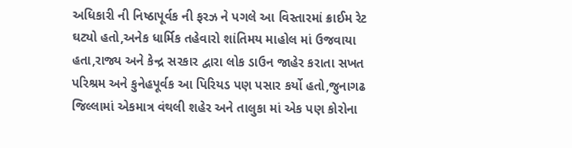અધિકારી ની નિષ્ઠાપૂર્વક ની ફરઝ ને પગલે આ વિસ્તારમાં ક્રાઈમ રેટ ઘટ્યો હતો,અનેક ધાર્મિક તહેવારો શાંતિમય માહોલ માં ઉજવાયા હતા,રાજ્ય અને કેન્દ્ર સરકાર દ્વારા લોક ડાઉન જાહેર કરાતા સખત પરિશ્રમ અને કુનેહપૂર્વક આ પિરિયડ પણ પસાર કર્યો હતો,જુનાગઢ જિલ્લામાં એકમાત્ર વંથલી શહેર અને તાલુકા માં એક પણ કોરોના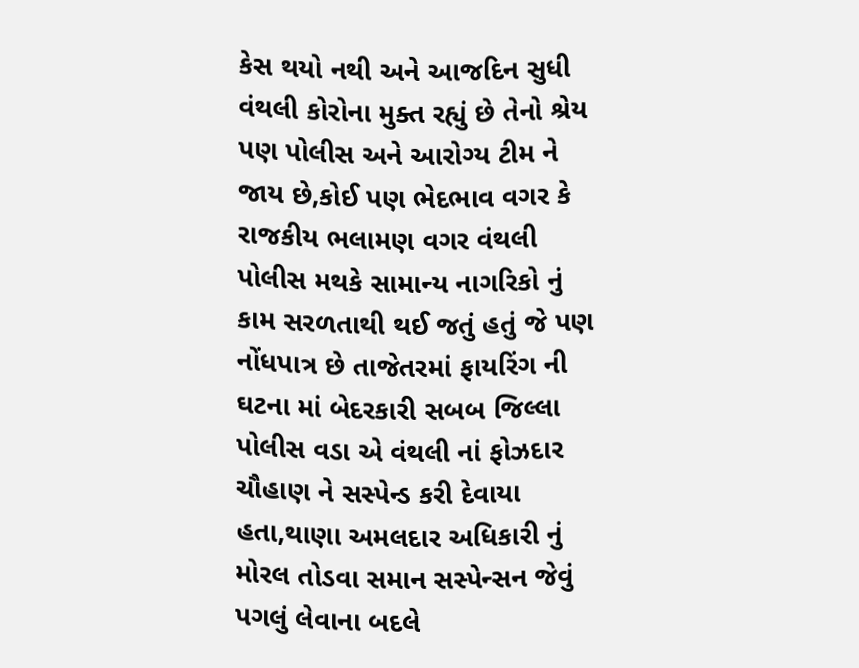કેસ થયો નથી અને આજદિન સુધી વંથલી કોરોના મુક્ત રહ્યું છે તેનો શ્રેય પણ પોલીસ અને આરોગ્ય ટીમ ને જાય છે,કોઈ પણ ભેદભાવ વગર કે રાજકીય ભલામણ વગર વંથલી પોલીસ મથકે સામાન્ય નાગરિકો નું કામ સરળતાથી થઈ જતું હતું જે પણ નોંધપાત્ર છે તાજેતરમાં ફાયરિંગ ની ઘટના માં બેદરકારી સબબ જિલ્લા પોલીસ વડા એ વંથલી નાં ફોઝદાર ચૌહાણ ને સસ્પેન્ડ કરી દેવાયા હતા,થાણા અમલદાર અધિકારી નું મોરલ તોડવા સમાન સસ્પેન્સન જેવું પગલું લેવાના બદલે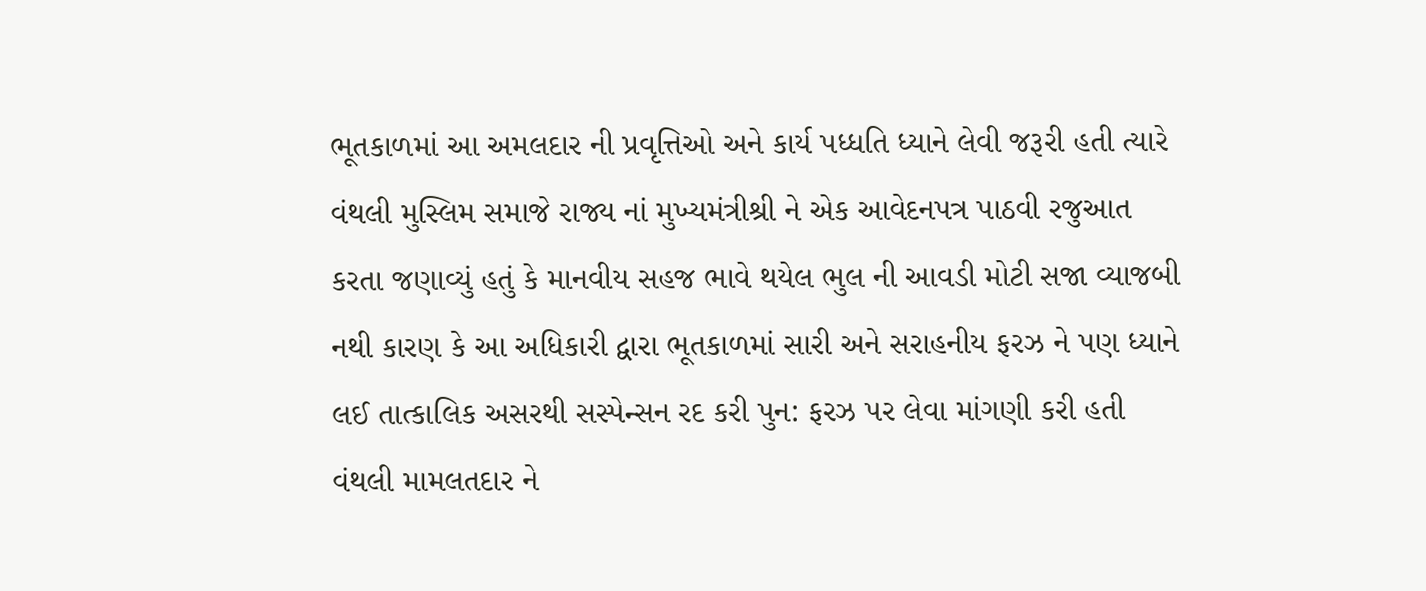ભૂતકાળમાં આ અમલદાર ની પ્રવૃત્તિઓ અને કાર્ય પધ્ધતિ ધ્યાને લેવી જરૂરી હતી ત્યારે વંથલી મુસ્લિમ સમાજે રાજ્ય નાં મુખ્યમંત્રીશ્રી ને એક આવેદનપત્ર પાઠવી રજુઆત કરતા જણાવ્યું હતું કે માનવીય સહજ ભાવે થયેલ ભુલ ની આવડી મોટી સજા વ્યાજબી નથી કારણ કે આ અધિકારી દ્વારા ભૂતકાળમાં સારી અને સરાહનીય ફરઝ ને પણ ધ્યાને લઈ તાત્કાલિક અસરથી સસ્પેન્સન રદ કરી પુન: ફરઝ પર લેવા માંગણી કરી હતી વંથલી મામલતદાર ને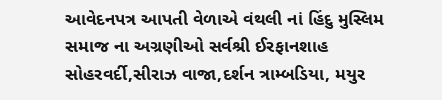આવેદનપત્ર આપતી વેળાએ વંથલી નાં હિંદુ મુસ્લિમ સમાજ ના અગ્રણીઓ સર્વશ્રી ઈરફાનશાહ સોહરવર્દી,સીરાઝ વાજા,દર્શન ત્રામ્બડિયા, મયુર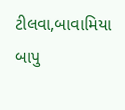ટીલવા,બાવામિયા બાપુ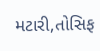મટારી,તોસિફ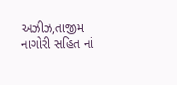અઝીઝ,તાજીમ નાગોરી સહિત નાં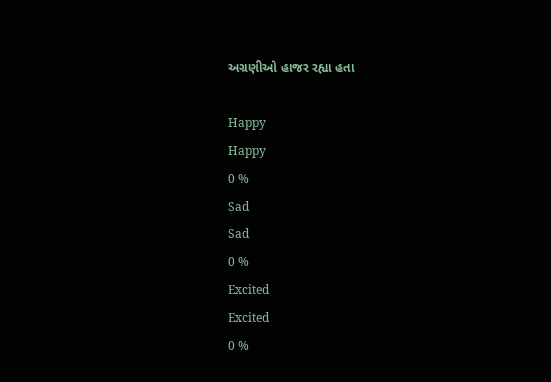અગ્રણીઓ હાજર રહ્યા હતા

Happy
Happy
0 %
Sad
Sad
0 %
Excited
Excited
0 %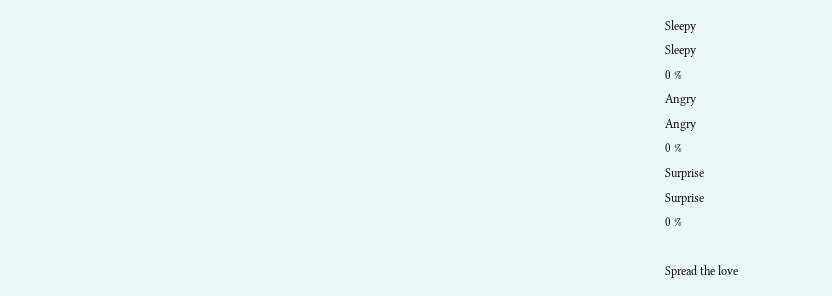Sleepy
Sleepy
0 %
Angry
Angry
0 %
Surprise
Surprise
0 %

Spread the love